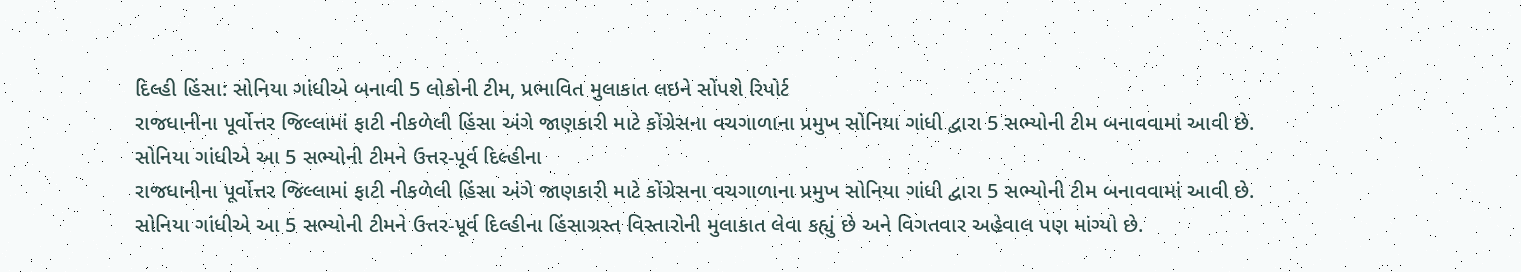દિલ્હી હિંસા: સોનિયા ગાંધીએ બનાવી 5 લોકોની ટીમ, પ્રભાવિત મુલાકાત લઇને સોંપશે રિપોર્ટ
રાજધાનીના પૂર્વોત્તર જિલ્લામાં ફાટી નીકળેલી હિંસા અંગે જાણકારી માટે કોંગ્રેસના વચગાળાના પ્રમુખ સોનિયા ગાંધી દ્વારા 5 સભ્યોની ટીમ બનાવવામાં આવી છે. સોનિયા ગાંધીએ આ 5 સભ્યોની ટીમને ઉત્તર-પૂર્વ દિલ્હીના
રાજધાનીના પૂર્વોત્તર જિલ્લામાં ફાટી નીકળેલી હિંસા અંગે જાણકારી માટે કોંગ્રેસના વચગાળાના પ્રમુખ સોનિયા ગાંધી દ્વારા 5 સભ્યોની ટીમ બનાવવામાં આવી છે. સોનિયા ગાંધીએ આ 5 સભ્યોની ટીમને ઉત્તર-પૂર્વ દિલ્હીના હિંસાગ્રસ્ત વિસ્તારોની મુલાકાત લેવા કહ્યું છે અને વિગતવાર અહેવાલ પણ માંગ્યો છે.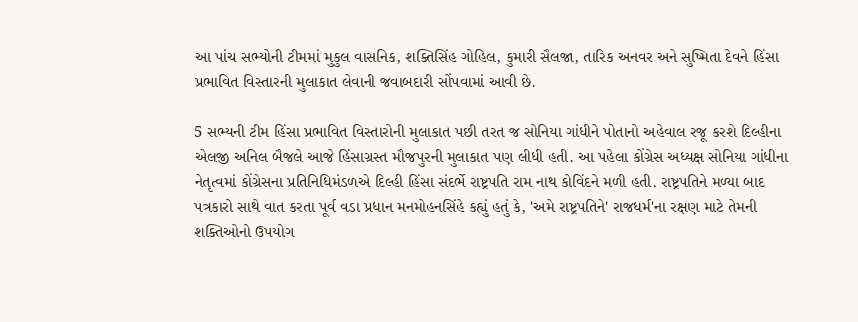આ પાંચ સભ્યોની ટીમમાં મુકુલ વાસનિક, શક્તિસિંહ ગોહિલ, કુમારી સૈલજા, તારિક અનવર અને સુષ્મિતા દેવને હિંસા પ્રભાવિત વિસ્તારની મુલાકાત લેવાની જવાબદારી સોંપવામાં આવી છે.

5 સભ્યની ટીમ હિંસા પ્રભાવિત વિસ્તારોની મુલાકાત પછી તરત જ સોનિયા ગાંધીને પોતાનો અહેવાલ રજૂ કરશે દિલ્હીના એલજી અનિલ બૈજલે આજે હિંસાગ્રસ્ત મૌજપુરની મુલાકાત પણ લીધી હતી. આ પહેલા કોંગ્રેસ અધ્યક્ષ સોનિયા ગાંધીના નેતૃત્વમાં કોંગ્રેસના પ્રતિનિધિમંડળએ દિલ્હી હિંસા સંદર્ભે રાષ્ટ્રપતિ રામ નાથ કોવિંદને મળી હતી. રાષ્ટ્રપતિને મળ્યા બાદ પત્રકારો સાથે વાત કરતા પૂર્વ વડા પ્રધાન મનમોહનસિંહે કહ્યું હતું કે, 'અમે રાષ્ટ્રપતિને' રાજધર્મ'ના રક્ષણ માટે તેમની શક્તિઓનો ઉપયોગ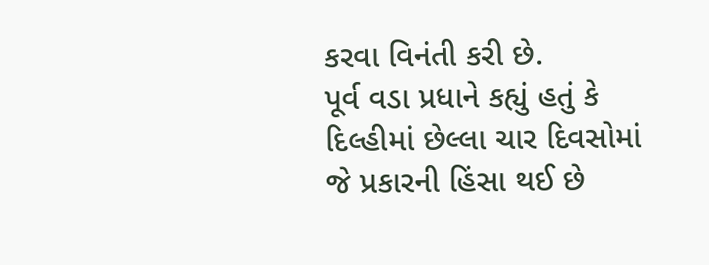કરવા વિનંતી કરી છે.
પૂર્વ વડા પ્રધાને કહ્યું હતું કે દિલ્હીમાં છેલ્લા ચાર દિવસોમાં જે પ્રકારની હિંસા થઈ છે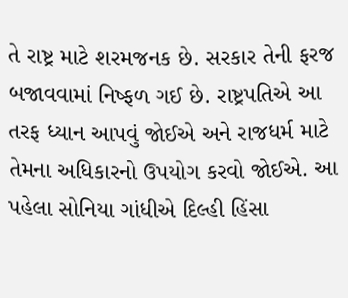તે રાષ્ટ્ર માટે શરમજનક છે. સરકાર તેની ફરજ બજાવવામાં નિષ્ફળ ગઈ છે. રાષ્ટ્રપતિએ આ તરફ ધ્યાન આપવું જોઈએ અને રાજધર્મ માટે તેમના અધિકારનો ઉપયોગ કરવો જોઈએ. આ પહેલા સોનિયા ગાંધીએ દિલ્હી હિંસા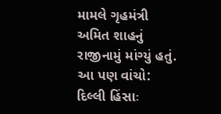મામલે ગૃહમંત્રી અમિત શાહનું રાજીનામું માંગ્યું હતું.
આ પણ વાંચો: દિલ્લી હિંસાઃ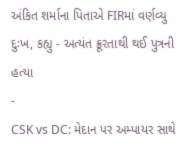અંકિત શર્માના પિતાએ FIRમાં વર્ણવ્યુ દુઃખ, કહ્યુ - અત્યંત ક્રૂરતાથી થઈ પુત્રની હત્યા
-
CSK vs DC: મેદાન પર અમ્પાયર સાથે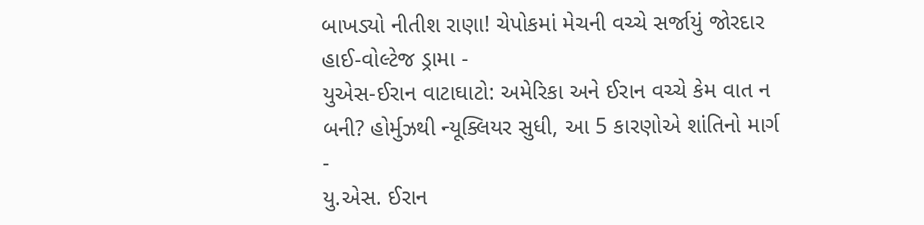બાખડ્યો નીતીશ રાણા! ચેપોકમાં મેચની વચ્ચે સર્જાયું જોરદાર હાઈ-વોલ્ટેજ ડ્રામા -
યુએસ-ઈરાન વાટાઘાટો: અમેરિકા અને ઈરાન વચ્ચે કેમ વાત ન બની? હોર્મુઝથી ન્યૂક્લિયર સુધી, આ 5 કારણોએ શાંતિનો માર્ગ -
યુ.એસ. ઈરાન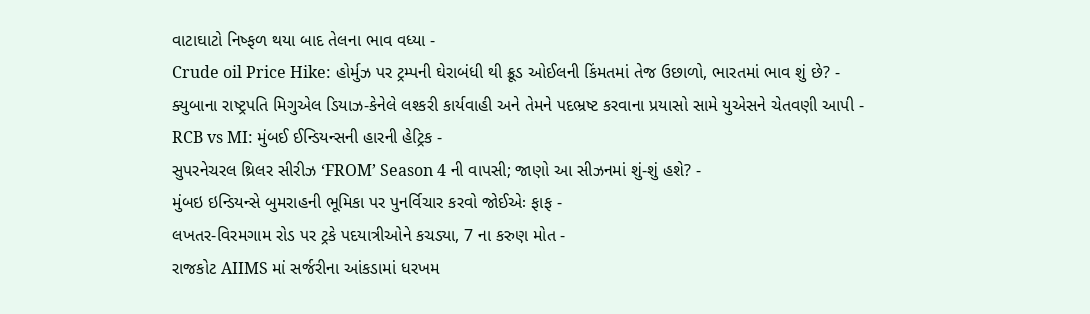વાટાઘાટો નિષ્ફળ થયા બાદ તેલના ભાવ વધ્યા -
Crude oil Price Hike: હોર્મુઝ પર ટ્રમ્પની ઘેરાબંધી થી ક્રૂડ ઓઈલની કિંમતમાં તેજ ઉછાળો, ભારતમાં ભાવ શું છે? -
ક્યુબાના રાષ્ટ્રપતિ મિગુએલ ડિયાઝ-કેનેલે લશ્કરી કાર્યવાહી અને તેમને પદભ્રષ્ટ કરવાના પ્રયાસો સામે યુએસને ચેતવણી આપી -
RCB vs MI: મુંબઈ ઈન્ડિયન્સની હારની હેટ્રિક -
સુપરનેચરલ થ્રિલર સીરીઝ ‘FROM’ Season 4 ની વાપસી; જાણો આ સીઝનમાં શું-શું હશે? -
મુંબઇ ઇન્ડિયન્સે બુમરાહની ભૂમિકા પર પુનર્વિચાર કરવો જોઈએઃ ફાફ -
લખતર-વિરમગામ રોડ પર ટ્રકે પદયાત્રીઓને કચડ્યા, 7 ના કરુણ મોત -
રાજકોટ AIIMS માં સર્જરીના આંકડામાં ધરખમ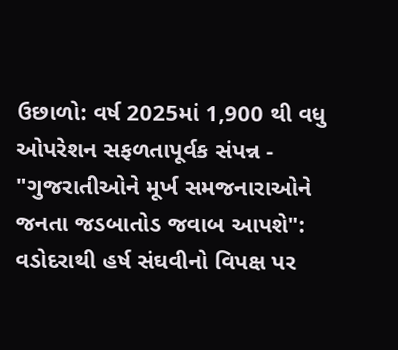ઉછાળો: વર્ષ 2025માં 1,900 થી વધુ ઓપરેશન સફળતાપૂર્વક સંપન્ન -
"ગુજરાતીઓને મૂર્ખ સમજનારાઓને જનતા જડબાતોડ જવાબ આપશે": વડોદરાથી હર્ષ સંઘવીનો વિપક્ષ પર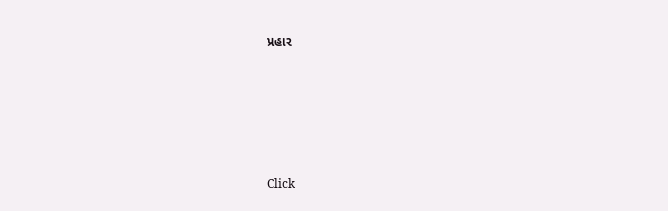પ્રહાર






Click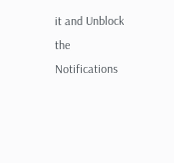it and Unblock the Notifications